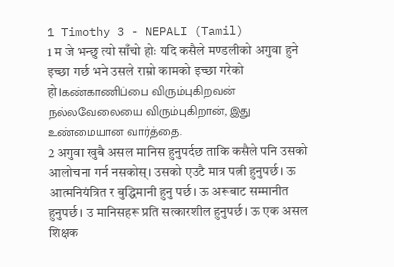1 Timothy 3 - NEPALI (Tamil)
1 म जे भन्छु त्यो साँचो होः यदि कसैले मण्डलीको अगुवा हुने इच्छा गर्छ भने उसले राम्रो कामको इच्छा गरेको हो।கண்காணிப்பை விரும்புகிறவன் நல்லவேலையை விரும்புகிறான், இது உண்மையான வார்த்தை.
2 अगुवा खुबै असल मानिस हुनुपर्दछ ताकि कसैले पनि उसको आलोचना गर्न नसकोस्। उसको एउटै मात्र पत्नी हुनुपर्छ। ऊ आत्मनियंत्रित र बुद्धिमानी हुनु पर्छ। ऊ अरूबाट सम्मानीत हुनुपर्छ। उ मानिसहरू प्रति सत्कारशील हुनुपर्छ। ऊ एक असल शिक्षक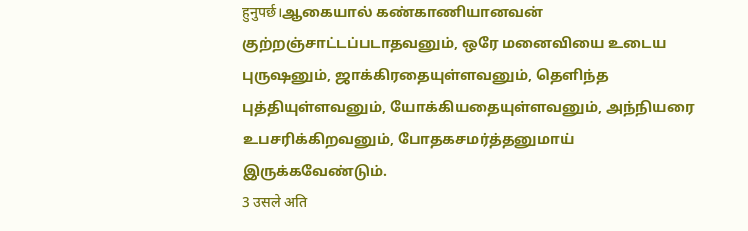हुनुपर्छ।ஆகையால் கண்காணியானவன் குற்றஞ்சாட்டப்படாதவனும், ஒரே மனைவியை உடைய புருஷனும், ஜாக்கிரதையுள்ளவனும், தெளிந்த புத்தியுள்ளவனும், யோக்கியதையுள்ளவனும், அந்நியரை உபசரிக்கிறவனும், போதகசமர்த்தனுமாய் இருக்கவேண்டும்.
3 उसले अति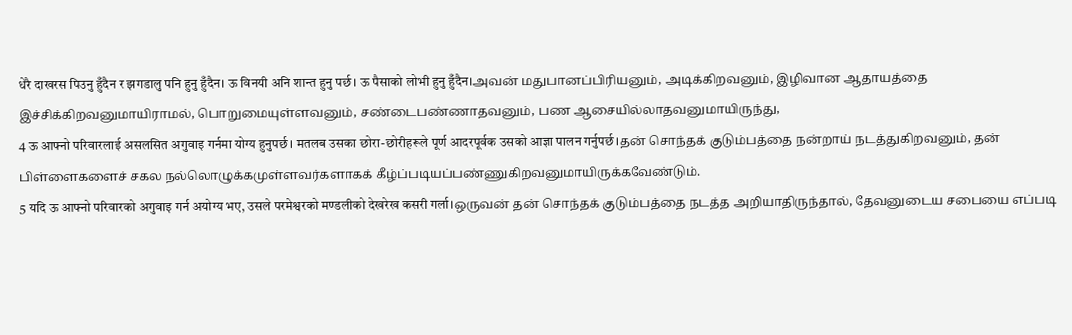धेरै दाखरस पिउनु हुँदैन र झगडालु पनि हुनु हुँदैन। ऊ विनयी अनि शान्त हुनु पर्छ। ऊ पैसाको लोभी हुनु हुँदैन।அவன் மதுபானப்பிரியனும், அடிக்கிறவனும், இழிவான ஆதாயத்தை இச்சிக்கிறவனுமாயிராமல், பொறுமையுள்ளவனும், சண்டைபண்ணாதவனும், பண ஆசையில்லாதவனுமாயிருந்து,
4 ऊ आफ्नो परिवारलाई असलसित अगुवाइ गर्नमा योग्य हुनुपर्छ। मतलब उसका छोरा-छोरीहरूले पूर्ण आदरपूर्वक उसको आज्ञा पालन गर्नुपर्छ।தன் சொந்தக் குடும்பத்தை நன்றாய் நடத்துகிறவனும், தன் பிள்ளைகளைச் சகல நல்லொழுக்கமுள்ளவர்களாகக் கீழ்ப்படியப்பண்ணுகிறவனுமாயிருக்கவேண்டும்.
5 यदि ऊ आफ्नो परिवारको अगुवाइ गर्न अयोग्य भए, उसले परमेश्वरको मण्डलीको देखरेख कसरी गर्ला।ஒருவன் தன் சொந்தக் குடும்பத்தை நடத்த அறியாதிருந்தால், தேவனுடைய சபையை எப்படி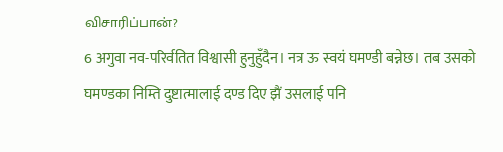விசாரிப்பான்?
6 अगुवा नव-परिर्वतित विश्वासी हुनुहुँदैन। नत्र ऊ स्वयं घमण्डी बन्नेछ। तब उसको घमण्डका निम्ति दुष्टात्मालाई दण्ड दिए झैं उसलाई पनि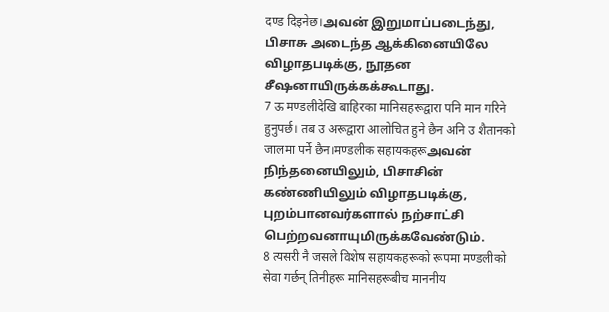दण्ड दिइनेछ।அவன் இறுமாப்படைந்து, பிசாசு அடைந்த ஆக்கினையிலே விழாதபடிக்கு, நூதன சீஷனாயிருக்கக்கூடாது.
7 ऊ मण्डलीदेखि बाहिरका मानिसहरूद्वारा पनि मान गरिने हुनुपर्छ। तब उ अरूद्वारा आलोचित हुने छैन अनि उ शैतानको जालमा पर्ने छैन।मण्डलीक सहायकहरूஅவன் நிந்தனையிலும், பிசாசின் கண்ணியிலும் விழாதபடிக்கு, புறம்பானவர்களால் நற்சாட்சி பெற்றவனாயுமிருக்கவேண்டும்.
8 त्यसरी नै जसले विशेष सहायकहरूको रूपमा मण्डलीको सेवा गर्छन् तिनीहरू मानिसहरूबीच माननीय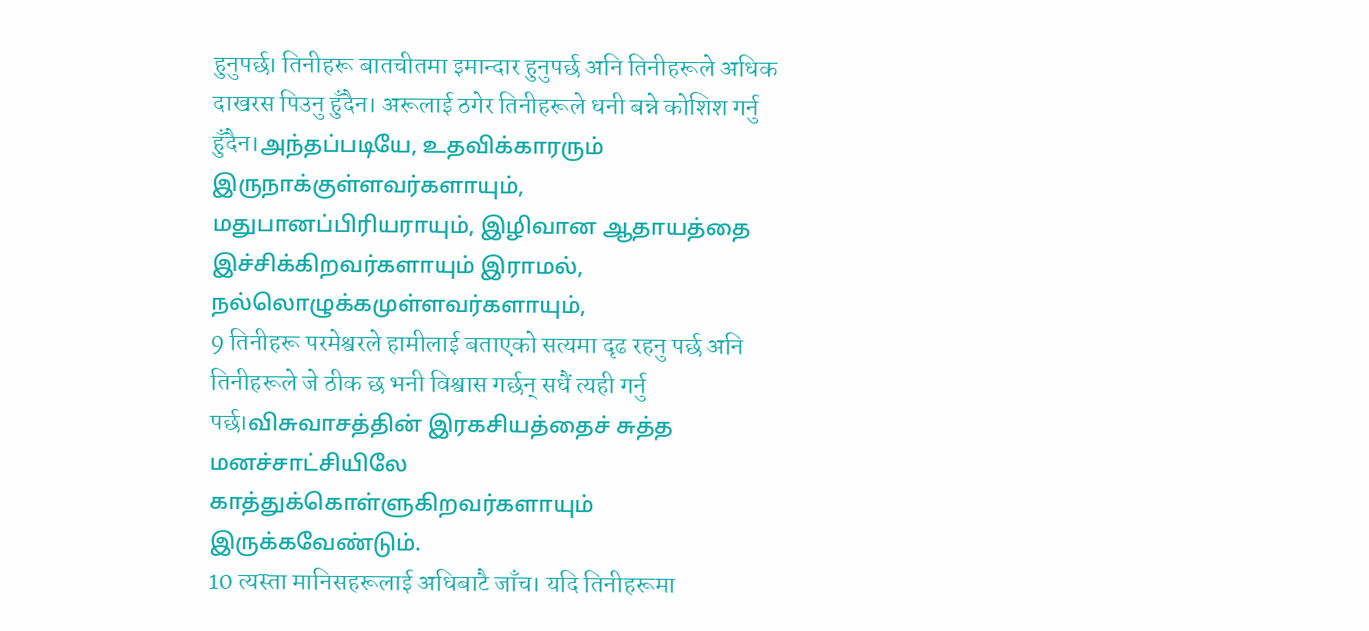हुनुपर्छ। तिनीहरू बातचीतमा इमान्दार हुनुपर्छ अनि तिनीहरूले अधिक दाखरस पिउनु हुँदैन। अरूलाई ठगेर तिनीहरूले धनी बन्ने कोशिश गर्नु हुँदैन।அந்தப்படியே, உதவிக்காரரும் இருநாக்குள்ளவர்களாயும், மதுபானப்பிரியராயும், இழிவான ஆதாயத்தை இச்சிக்கிறவர்களாயும் இராமல், நல்லொழுக்கமுள்ளவர்களாயும்,
9 तिनीहरू परमेश्वरले हामीलाई बताएको सत्यमा दृढ रहनु पर्छ अनि तिनीहरूले जे ठीक छ भनी विश्वास गर्छन् सधैं त्यही गर्नु पर्छ।விசுவாசத்தின் இரகசியத்தைச் சுத்த மனச்சாட்சியிலே காத்துக்கொள்ளுகிறவர்களாயும் இருக்கவேண்டும்.
10 त्यस्ता मानिसहरूलाई अधिबाटै जाँच। यदि तिनीहरूमा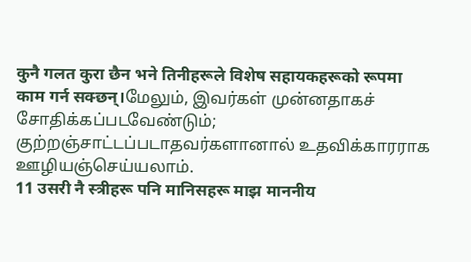कुनै गलत कुरा छैन भने तिनीहरूले विशेष सहायकहरूको रूपमा काम गर्न सक्छन्।மேலும், இவர்கள் முன்னதாகச் சோதிக்கப்படவேண்டும்; குற்றஞ்சாட்டப்படாதவர்களானால் உதவிக்காரராக ஊழியஞ்செய்யலாம்.
11 उसरी नै स्त्रीहरू पनि मानिसहरू माझ माननीय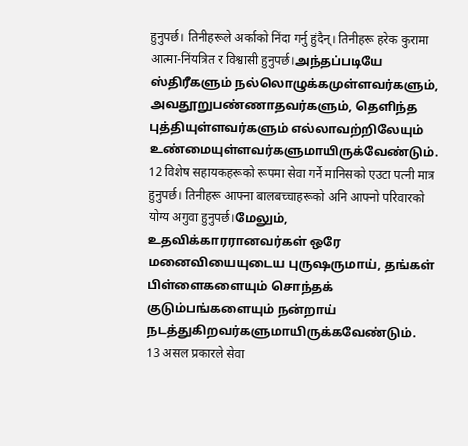हुनुपर्छ। तिनीहरूले अर्काको निंदा गर्नु हुंदैन्। तिनीहरू हरेक कुरामा आत्मा-निंयत्रित र विश्वासी हुनुपर्छ।அந்தப்படியே ஸ்திரீகளும் நல்லொழுக்கமுள்ளவர்களும், அவதூறுபண்ணாதவர்களும், தெளிந்த புத்தியுள்ளவர்களும் எல்லாவற்றிலேயும் உண்மையுள்ளவர்களுமாயிருக்வேண்டும்.
12 विशेष सहायकहरूको रूपमा सेवा गर्ने मानिसको एउटा पत्नी मात्र हुनुपर्छ। तिनीहरू आफ्ना बालबच्चाहरूको अनि आफ्नो परिवारको योग्य अगुवा हुनुपर्छ।மேலும், உதவிக்காரரானவர்கள் ஒரே மனைவியையுடைய புருஷருமாய், தங்கள் பிள்ளைகளையும் சொந்தக் குடும்பங்களையும் நன்றாய் நடத்துகிறவர்களுமாயிருக்கவேண்டும்.
13 असल प्रकारले सेवा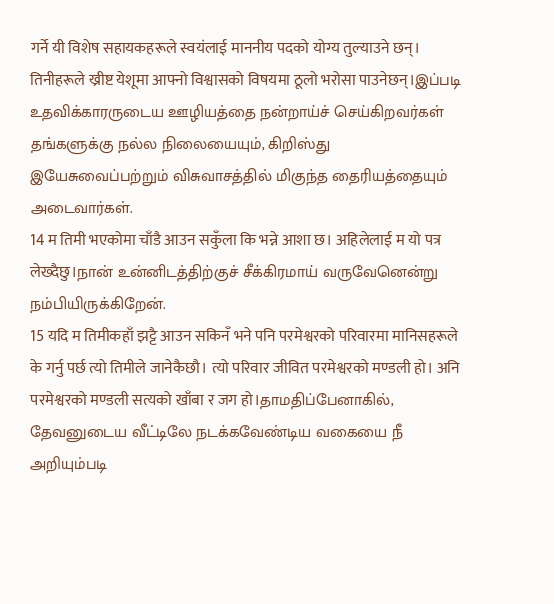गर्ने यी विशेष सहायकहरूले स्वयंलाई माननीय पदको योग्य तुल्याउने छन्। तिनीहरूले ख्रीष्ट येशूमा आफ्नो विश्वासको विषयमा ठूलो भरोसा पाउनेछन्।இப்படி உதவிக்காரருடைய ஊழியத்தை நன்றாய்ச் செய்கிறவர்கள் தங்களுக்கு நல்ல நிலையையும், கிறிஸ்து இயேசுவைப்பற்றும் விசுவாசத்தில் மிகுந்த தைரியத்தையும் அடைவார்கள்.
14 म तिमी भएकोमा चाँडै आउन सकुँला कि भन्ने आशा छ। अहिलेलाई म यो पत्र लेख्दैछु।நான் உன்னிடத்திற்குச் சீக்கிரமாய் வருவேனென்று நம்பியிருக்கிறேன்.
15 यदि म तिमीकहाँ झट्टै आउन सकिनँ भने पनि परमेश्वरको परिवारमा मानिसहरूले के गर्नु पर्छ त्यो तिमीले जानेकैछौ। त्यो परिवार जीवित परमेश्वरको मण्डली हो। अनि परमेश्वरको मण्डली सत्यको खाँबा र जग हो।தாமதிப்பேனாகில், தேவனுடைய வீட்டிலே நடக்கவேண்டிய வகையை நீ அறியும்படி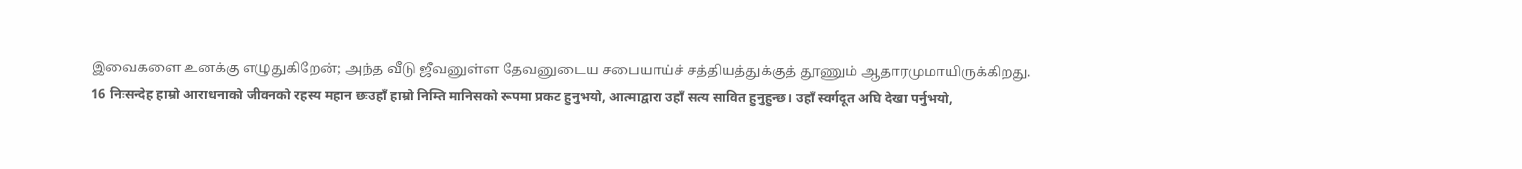இவைகளை உனக்கு எழுதுகிறேன்; அந்த வீடு ஜீவனுள்ள தேவனுடைய சபையாய்ச் சத்தியத்துக்குத் தூணும் ஆதாரமுமாயிருக்கிறது.
16 निःसन्देह हाम्रो आराधनाको जीवनको रहस्य महान छःउहाँ हाम्रो निम्ति मानिसको रूपमा प्रकट हुनुभयो, आत्माद्वारा उहाँ सत्य सावित हुनुहुन्छ। उहाँ स्वर्गदूत अघि देखा पर्नुभयो,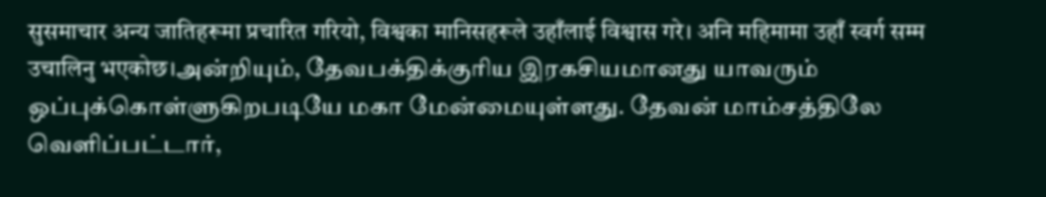सुसमाचार अन्य जातिहरूमा प्रचारित गरियो, विश्वका मानिसहरूले उहाँलाई विश्वास गरे। अनि महिमामा उहाँ स्वर्ग सम्म उचालिनु भएकोछ।அன்றியும், தேவபக்திக்குரிய இரகசியமானது யாவரும் ஒப்புக்கொள்ளுகிறபடியே மகா மேன்மையுள்ளது. தேவன் மாம்சத்திலே வெளிப்பட்டார்,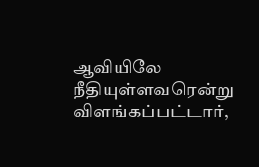ஆவியிலே நீதியுள்ளவரென்று விளங்கப்பட்டார்,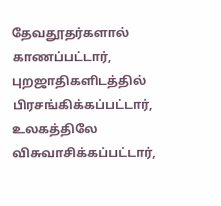தேவதூதர்களால் காணப்பட்டார், புறஜாதிகளிடத்தில் பிரசங்கிக்கப்பட்டார், உலகத்திலே விசுவாசிக்கப்பட்டார்,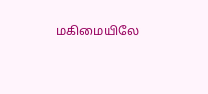மகிமையிலே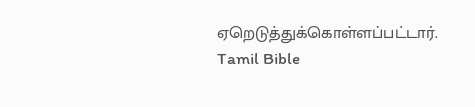ஏறெடுத்துக்கொள்ளப்பட்டார்.
Tamil Bible